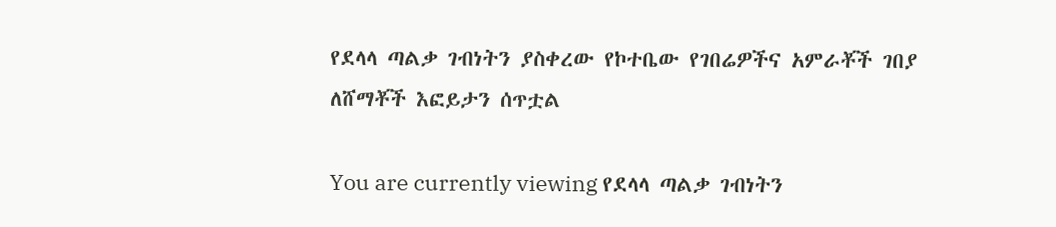የደላላ ጣልቃ ገብነትን ያስቀረው የኮተቤው የገበሬዎችና አምራቾች ገበያ ለሸማቾች እፎይታን ሰጥቷል

You are currently viewing የደላላ ጣልቃ ገብነትን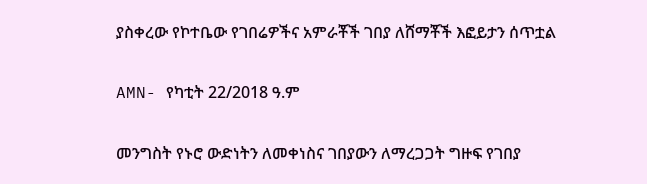ያስቀረው የኮተቤው የገበሬዎችና አምራቾች ገበያ ለሸማቾች እፎይታን ሰጥቷል

AMN- የካቲት 22/2018 ዓ.ም

መንግስት የኑሮ ውድነትን ለመቀነስና ገበያውን ለማረጋጋት ግዙፍ የገበያ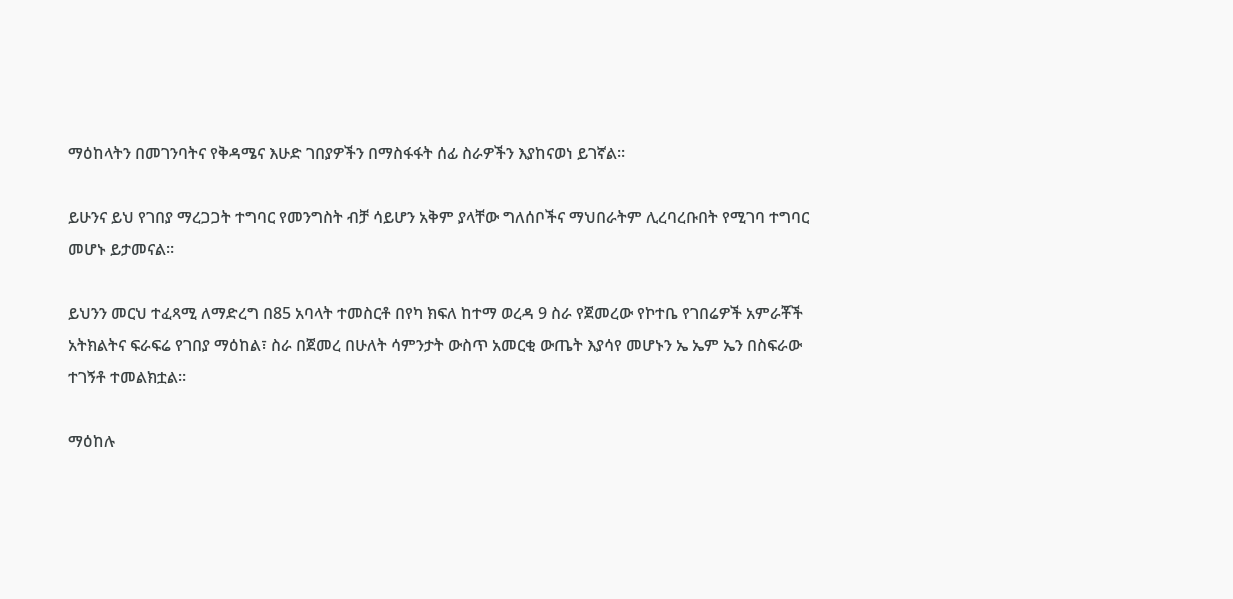ማዕከላትን በመገንባትና የቅዳሜና እሁድ ገበያዎችን በማስፋፋት ሰፊ ስራዎችን እያከናወነ ይገኛል።

ይሁንና ይህ የገበያ ማረጋጋት ተግባር የመንግስት ብቻ ሳይሆን አቅም ያላቸው ግለሰቦችና ማህበራትም ሊረባረቡበት የሚገባ ተግባር መሆኑ ይታመናል።

ይህንን መርህ ተፈጻሚ ለማድረግ በ85 አባላት ተመስርቶ በየካ ክፍለ ከተማ ወረዳ 9 ስራ የጀመረው የኮተቤ የገበሬዎች አምራቾች አትክልትና ፍራፍሬ የገበያ ማዕከል፣ ስራ በጀመረ በሁለት ሳምንታት ውስጥ አመርቂ ውጤት እያሳየ መሆኑን ኤ ኤም ኤን በስፍራው ተገኝቶ ተመልክቷል።

ማዕከሉ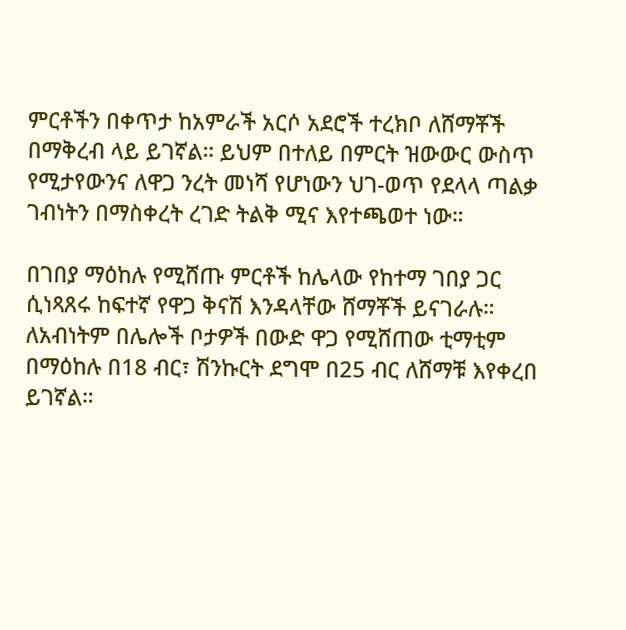ምርቶችን በቀጥታ ከአምራች አርሶ አደሮች ተረክቦ ለሸማቾች በማቅረብ ላይ ይገኛል። ይህም በተለይ በምርት ዝውውር ውስጥ የሚታየውንና ለዋጋ ንረት መነሻ የሆነውን ህገ-ወጥ የደላላ ጣልቃ ገብነትን በማስቀረት ረገድ ትልቅ ሚና እየተጫወተ ነው።

በገበያ ማዕከሉ የሚሸጡ ምርቶች ከሌላው የከተማ ገበያ ጋር ሲነጻጸሩ ከፍተኛ የዋጋ ቅናሽ እንዳላቸው ሸማቾች ይናገራሉ። ለአብነትም በሌሎች ቦታዎች በውድ ዋጋ የሚሸጠው ቲማቲም በማዕከሉ በ18 ብር፣ ሽንኩርት ደግሞ በ25 ብር ለሸማቹ እየቀረበ ይገኛል።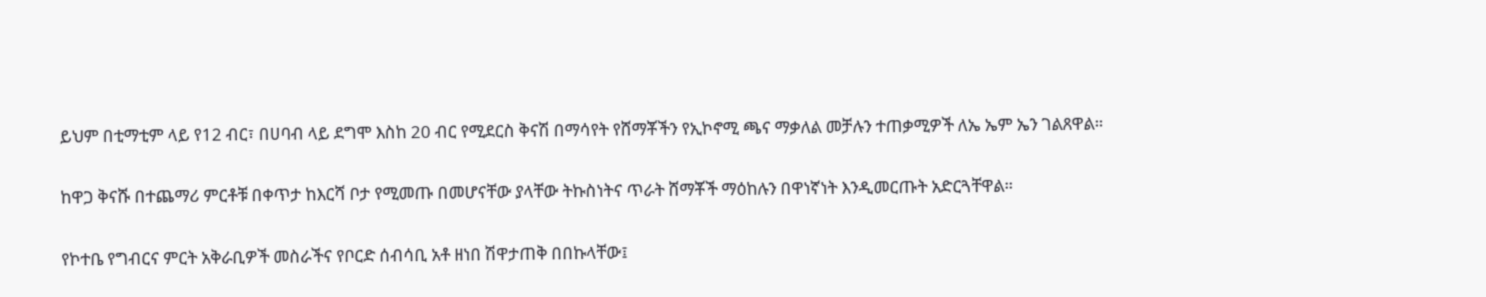ይህም በቲማቲም ላይ የ12 ብር፣ በሀባብ ላይ ደግሞ እስከ 20 ብር የሚደርስ ቅናሽ በማሳየት የሸማቾችን የኢኮኖሚ ጫና ማቃለል መቻሉን ተጠቃሚዎች ለኤ ኤም ኤን ገልጸዋል።

ከዋጋ ቅናሹ በተጨማሪ ምርቶቹ በቀጥታ ከእርሻ ቦታ የሚመጡ በመሆናቸው ያላቸው ትኩስነትና ጥራት ሸማቾች ማዕከሉን በዋነኛነት እንዲመርጡት አድርጓቸዋል።

የኮተቤ የግብርና ምርት አቅራቢዎች መስራችና የቦርድ ሰብሳቢ አቶ ዘነበ ሽዋታጠቅ በበኩላቸው፤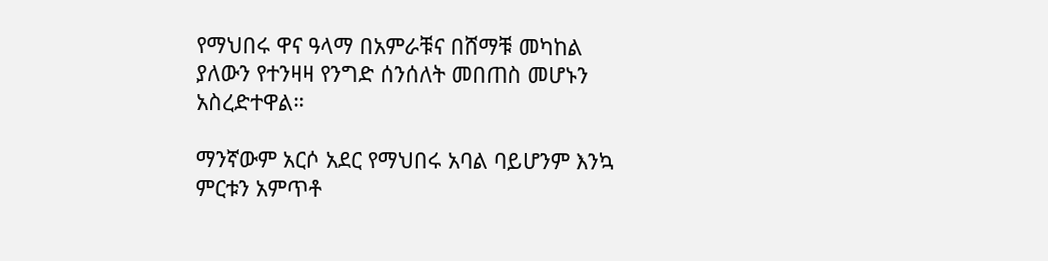የማህበሩ ዋና ዓላማ በአምራቹና በሸማቹ መካከል ያለውን የተንዛዛ የንግድ ሰንሰለት መበጠስ መሆኑን አስረድተዋል።

ማንኛውም አርሶ አደር የማህበሩ አባል ባይሆንም እንኳ ምርቱን አምጥቶ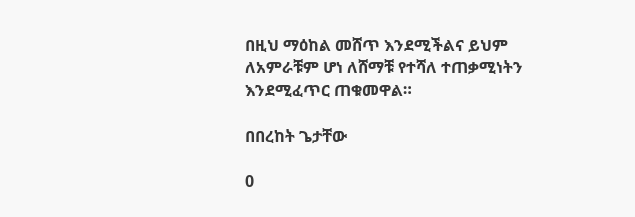በዚህ ማዕከል መሸጥ እንደሚችልና ይህም ለአምራቹም ሆነ ለሸማቹ የተሻለ ተጠቃሚነትን እንደሚፈጥር ጠቁመዋል።

በበረከት ጌታቸው

0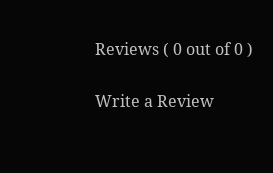Reviews ( 0 out of 0 )

Write a Review